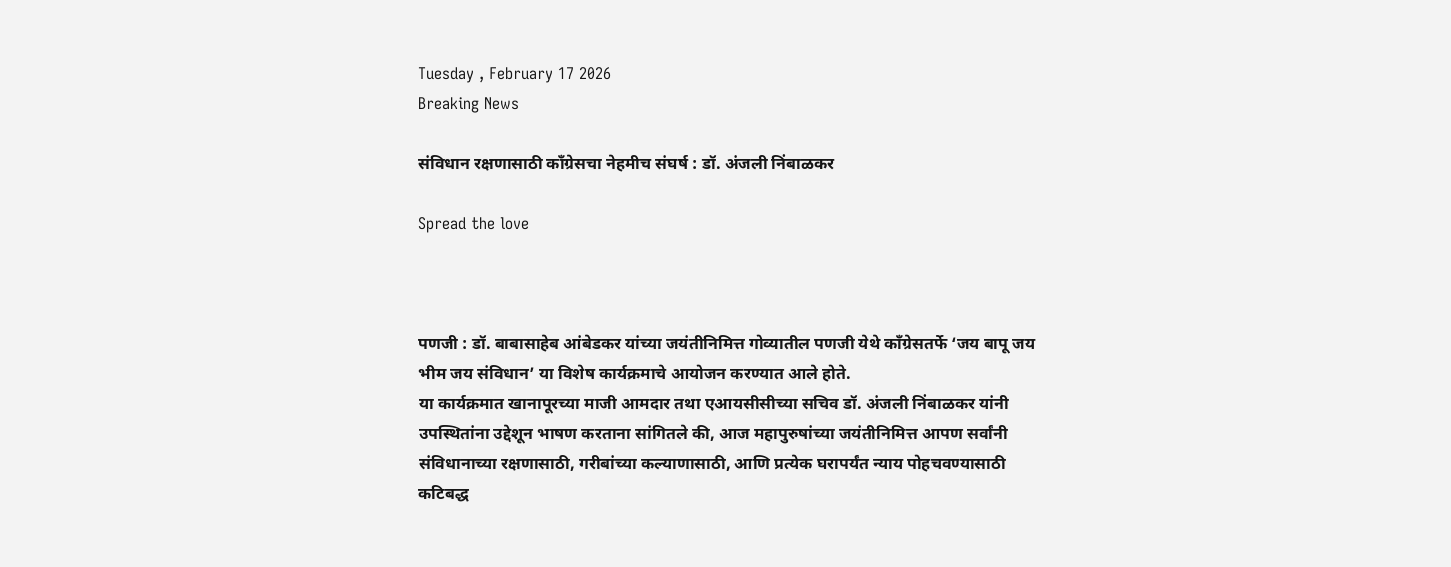Tuesday , February 17 2026
Breaking News

संविधान रक्षणासाठी काँग्रेसचा नेहमीच संघर्ष : डॉ. अंजली निंबाळकर

Spread the love



पणजी : डॉ. बाबासाहेब आंबेडकर यांच्या जयंतीनिमित्त गोव्यातील पणजी येथे काँग्रेसतर्फे ‘जय बापू जय भीम जय संविधान’ या विशेष कार्यक्रमाचे आयोजन करण्यात आले होते.
या कार्यक्रमात खानापूरच्या माजी आमदार तथा एआयसीसीच्या सचिव डॉ. अंजली निंबाळकर यांनी उपस्थितांना उद्देशून भाषण करताना सांगितले की, आज महापुरुषांच्या जयंतीनिमित्त आपण सर्वांनी संविधानाच्या रक्षणासाठी, गरीबांच्या कल्याणासाठी, आणि प्रत्येक घरापर्यंत न्याय पोहचवण्यासाठी कटिबद्ध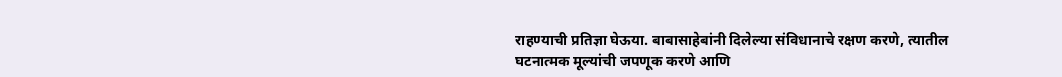राहण्याची प्रतिज्ञा घेऊया. बाबासाहेबांनी दिलेल्या संविधानाचे रक्षण करणे, त्यातील घटनात्मक मूल्यांची जपणूक करणे आणि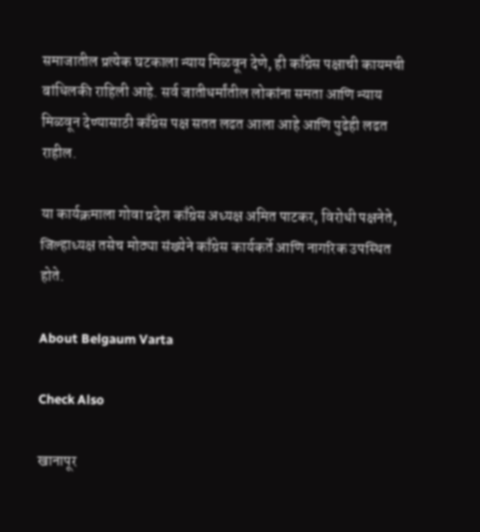समाजातील प्रत्येक घटकाला न्याय मिळवून देणे, ही काँग्रेस पक्षाची कायमची बांधिलकी राहिली आहे. सर्व जातीधर्मांतील लोकांना समता आणि न्याय मिळवून देण्यासाठी काँग्रेस पक्ष सतत लढत आला आहे आणि पुढेही लढत राहील.

या कार्यक्रमाला गोवा प्रदेश काँग्रेस अध्यक्ष अमित पाटकर, विरोधी पक्षनेते, जिल्हाध्यक्ष तसेच मोठ्या संख्येने काँग्रेस कार्यकर्ते आणि नागरिक उपस्थित होते.

About Belgaum Varta

Check Also

खानापूर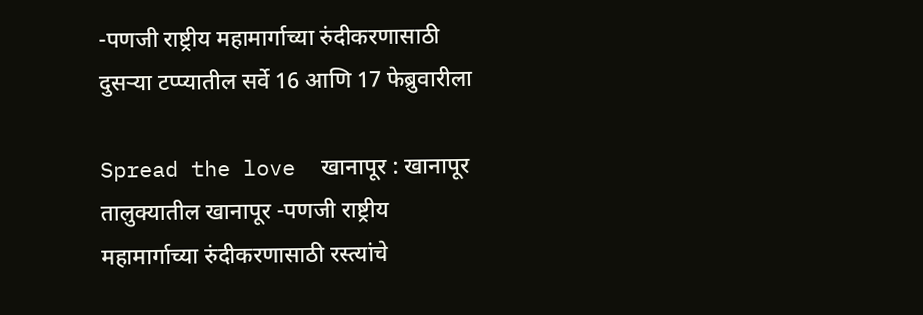-पणजी राष्ट्रीय महामार्गाच्या रुंदीकरणासाठी दुसऱ्या टप्प्यातील सर्वे 16 आणि 17 फेब्रुवारीला

Spread the love  खानापूर : खानापूर तालुक्यातील खानापूर -पणजी राष्ट्रीय महामार्गाच्या रुंदीकरणासाठी रस्त्यांचे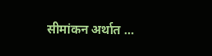सीमांकन अर्थात …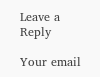Leave a Reply

Your email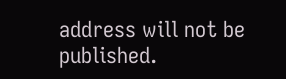address will not be published.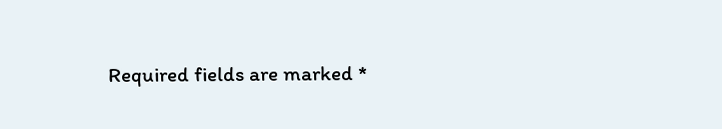Required fields are marked *